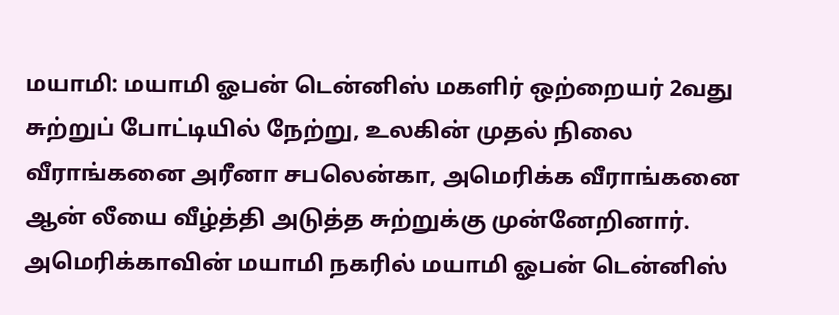மயாமி: மயாமி ஓபன் டென்னிஸ் மகளிர் ஒற்றையர் 2வது சுற்றுப் போட்டியில் நேற்று, உலகின் முதல் நிலை வீராங்கனை அரீனா சபலென்கா, அமெரிக்க வீராங்கனை ஆன் லீயை வீழ்த்தி அடுத்த சுற்றுக்கு முன்னேறினார்.
அமெரிக்காவின் மயாமி நகரில் மயாமி ஓபன் டென்னிஸ்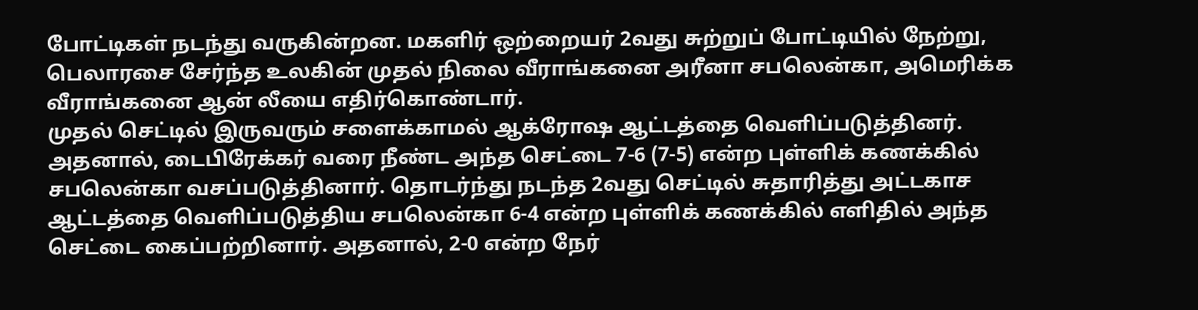போட்டிகள் நடந்து வருகின்றன. மகளிர் ஒற்றையர் 2வது சுற்றுப் போட்டியில் நேற்று, பெலாரசை சேர்ந்த உலகின் முதல் நிலை வீராங்கனை அரீனா சபலென்கா, அமெரிக்க வீராங்கனை ஆன் லீயை எதிர்கொண்டார்.
முதல் செட்டில் இருவரும் சளைக்காமல் ஆக்ரோஷ ஆட்டத்தை வெளிப்படுத்தினர். அதனால், டைபிரேக்கர் வரை நீண்ட அந்த செட்டை 7-6 (7-5) என்ற புள்ளிக் கணக்கில் சபலென்கா வசப்படுத்தினார். தொடர்ந்து நடந்த 2வது செட்டில் சுதாரித்து அட்டகாச ஆட்டத்தை வெளிப்படுத்திய சபலென்கா 6-4 என்ற புள்ளிக் கணக்கில் எளிதில் அந்த செட்டை கைப்பற்றினார். அதனால், 2-0 என்ற நேர்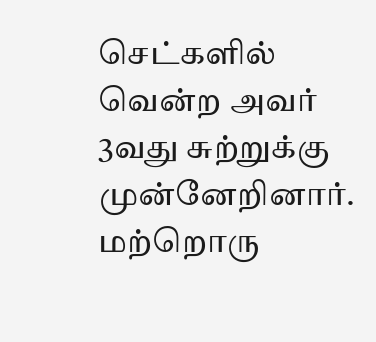செட்களில் வென்ற அவர் 3வது சுற்றுக்கு முன்னேறினார். மற்றொரு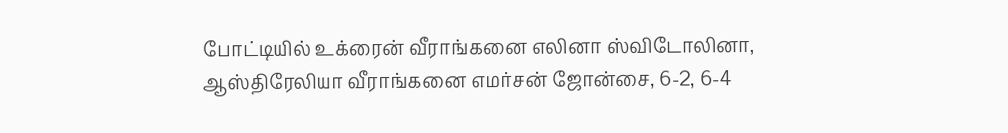போட்டியில் உக்ரைன் வீராங்கனை எலினா ஸ்விடோலினா, ஆஸ்திரேலியா வீராங்கனை எமர்சன் ஜோன்சை, 6-2, 6-4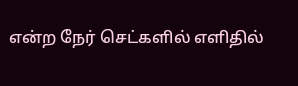என்ற நேர் செட்களில் எளிதில்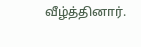வீழ்த்தினார்.